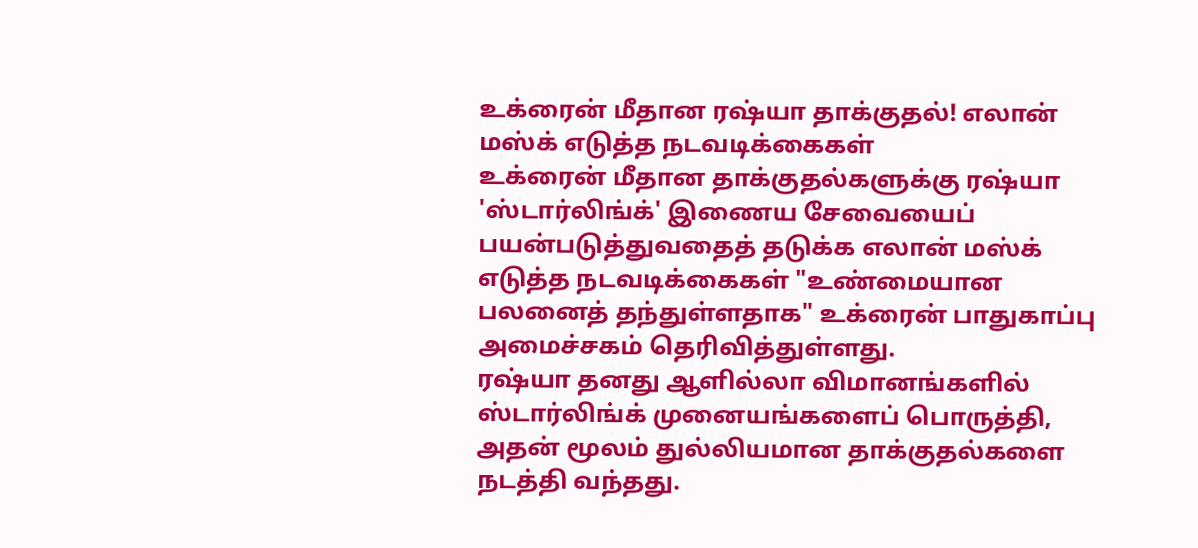உக்ரைன் மீதான ரஷ்யா தாக்குதல்! எலான் மஸ்க் எடுத்த நடவடிக்கைகள்
உக்ரைன் மீதான தாக்குதல்களுக்கு ரஷ்யா 'ஸ்டார்லிங்க்' இணைய சேவையைப் பயன்படுத்துவதைத் தடுக்க எலான் மஸ்க் எடுத்த நடவடிக்கைகள் "உண்மையான பலனைத் தந்துள்ளதாக" உக்ரைன் பாதுகாப்பு அமைச்சகம் தெரிவித்துள்ளது.
ரஷ்யா தனது ஆளில்லா விமானங்களில் ஸ்டார்லிங்க் முனையங்களைப் பொருத்தி, அதன் மூலம் துல்லியமான தாக்குதல்களை நடத்தி வந்தது.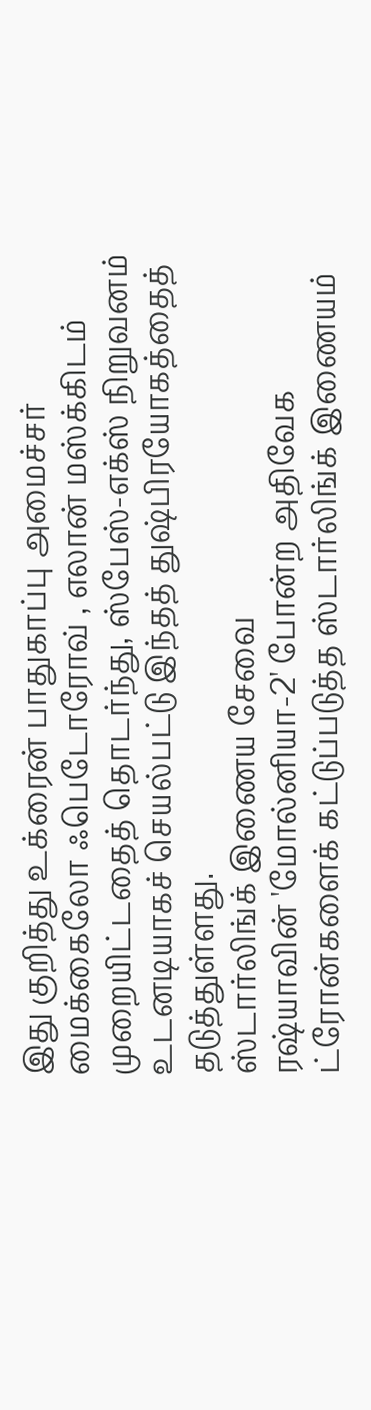இது குறித்து உக்ரைன் பாதுகாப்பு அமைச்சர் மைக்கைலோ ஃபெடோரோவ் , எலான் மஸ்க்கிடம் முறையிட்டதைத் தொடர்ந்து, ஸ்பேஸ்-எக்ஸ் நிறுவனம் உடனடியாகச் செயல்பட்டு இந்தத் துஷ்பிரயோகத்தைத் தடுத்துள்ளது.
ஸ்டார்லிங்க் இணைய சேவை
ரஷ்யாவின் 'மோல்னியா-2' போன்ற அதிவேக ட்ரோன்களைக் கட்டுப்படுத்த ஸ்டார்லிங்க் இணையம்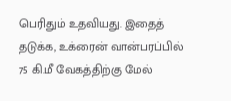பெரிதும் உதவியது. இதைத் தடுக்க, உக்ரைன் வான்பரப்பில் 75 கி.மீ வேகத்திற்கு மேல்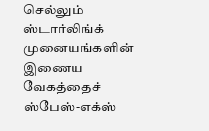செல்லும் ஸ்டார்லிங்க் முனையங்களின் இணைய வேகத்தைச் ஸ்பேஸ்-எக்ஸ்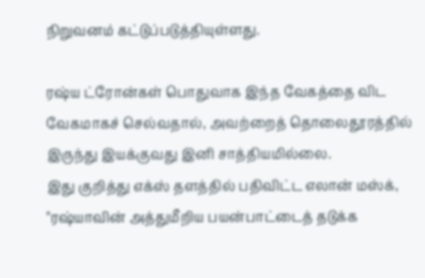நிறுவனம் கட்டுப்படுத்தியுள்ளது.

ரஷ்ய ட்ரோன்கள் பொதுவாக இந்த வேகத்தை விட வேகமாகச் செல்வதால், அவற்றைத் தொலைதூரத்தில் இருந்து இயக்குவது இனி சாத்தியமில்லை.
இது குறித்து எக்ஸ் தளத்தில் பதிவிட்ட எலான் மஸ்க், "ரஷ்யாவின் அத்துமீறிய பயன்பாட்டைத் தடுக்க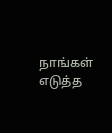நாங்கள் எடுத்த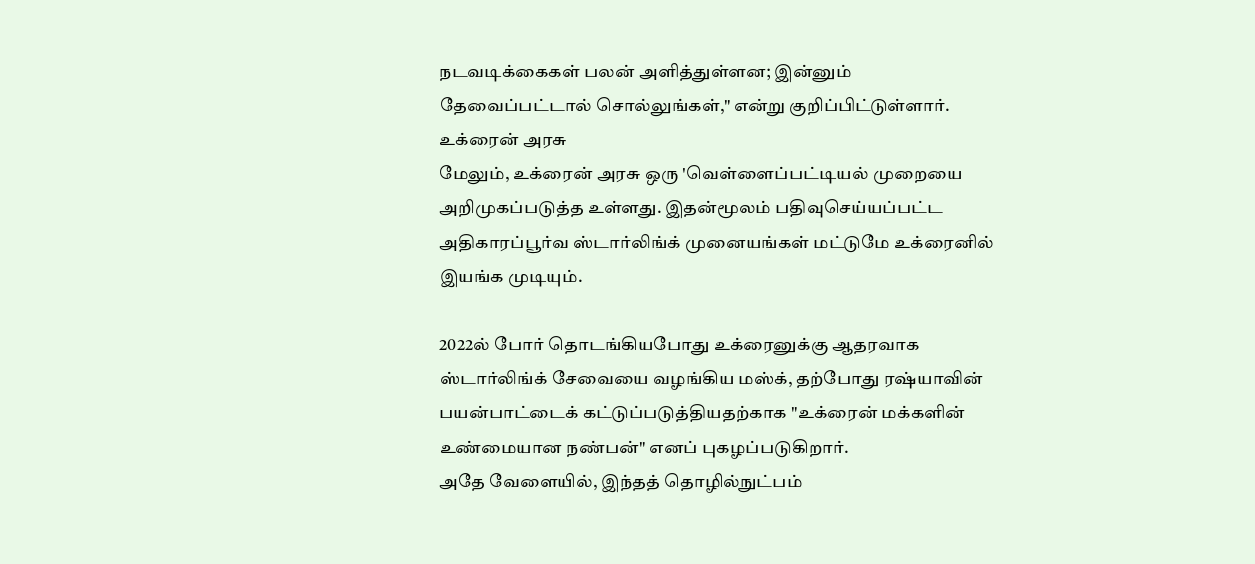நடவடிக்கைகள் பலன் அளித்துள்ளன; இன்னும் தேவைப்பட்டால் சொல்லுங்கள்," என்று குறிப்பிட்டுள்ளார்.
உக்ரைன் அரசு
மேலும், உக்ரைன் அரசு ஒரு 'வெள்ளைப்பட்டியல் முறையை அறிமுகப்படுத்த உள்ளது. இதன்மூலம் பதிவுசெய்யப்பட்ட அதிகாரப்பூர்வ ஸ்டார்லிங்க் முனையங்கள் மட்டுமே உக்ரைனில் இயங்க முடியும்.

2022ல் போர் தொடங்கியபோது உக்ரைனுக்கு ஆதரவாக ஸ்டார்லிங்க் சேவையை வழங்கிய மஸ்க், தற்போது ரஷ்யாவின் பயன்பாட்டைக் கட்டுப்படுத்தியதற்காக "உக்ரைன் மக்களின் உண்மையான நண்பன்" எனப் புகழப்படுகிறார்.
அதே வேளையில், இந்தத் தொழில்நுட்பம்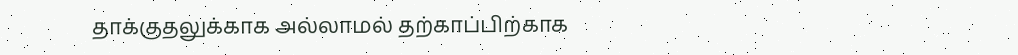தாக்குதலுக்காக அல்லாமல் தற்காப்பிற்காக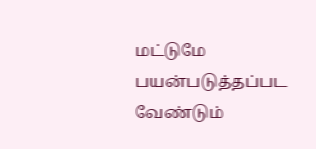மட்டுமே பயன்படுத்தப்பட வேண்டும்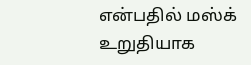என்பதில் மஸ்க் உறுதியாக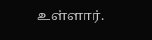உள்ளார்.